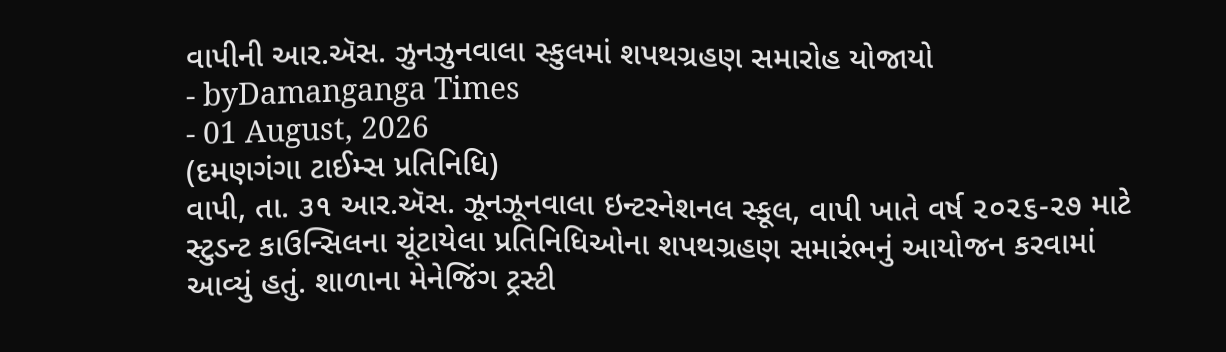વાપીની આર.ઍસ. ઝુનઝુનવાલા સ્કુલમાં શપથગ્રહણ સમારોહ યોજાયો
- byDamanganga Times
- 01 August, 2026
(દમણગંગા ટાઈમ્સ પ્રતિનિધિ)
વાપી, તા. ૩૧ આર.ઍસ. ઝૂનઝૂનવાલા ઇન્ટરનેશનલ સ્કૂલ, વાપી ખાતે વર્ષ ૨૦૨૬-૨૭ માટે સ્ટુડન્ટ કાઉન્સિલના ચૂંટાયેલા પ્રતિનિધિઓના શપથગ્રહણ સમારંભનું આયોજન કરવામાં આવ્યું હતું. શાળાના મેનેજિંગ ટ્રસ્ટી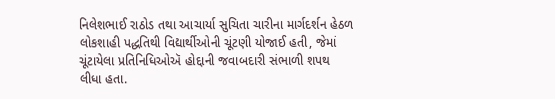નિલેશભાઈ રાઠોડ તથા આચાર્યા સુચિતા ચારીના માર્ગદર્શન હેઠળ લોકશાહી પદ્ધતિથી વિદ્યાર્થીઓની ચૂંટણી યોજાઈ હતી, જેમાં ચૂંટાયેલા પ્રતિનિધિઓઍ હોદ્દાની જવાબદારી સંભાળી શપથ લીધા હતા.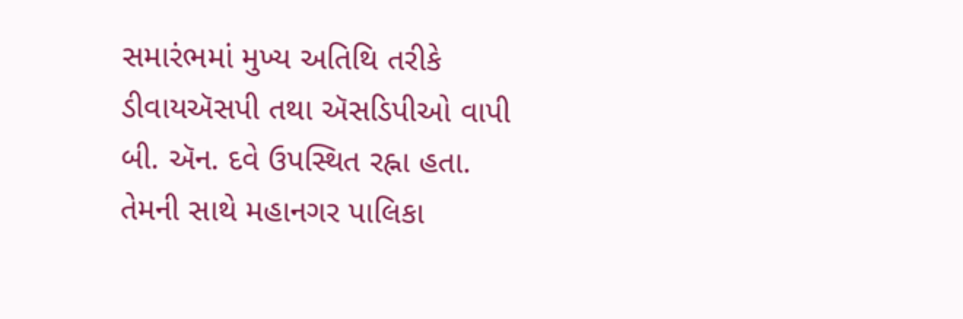સમારંભમાં મુખ્ય અતિથિ તરીકે ડીવાયઍસપી તથા ઍસડિપીઓ વાપી બી. ઍન. દવે ઉપસ્થિત રહ્ના હતા. તેમની સાથે મહાનગર પાલિકા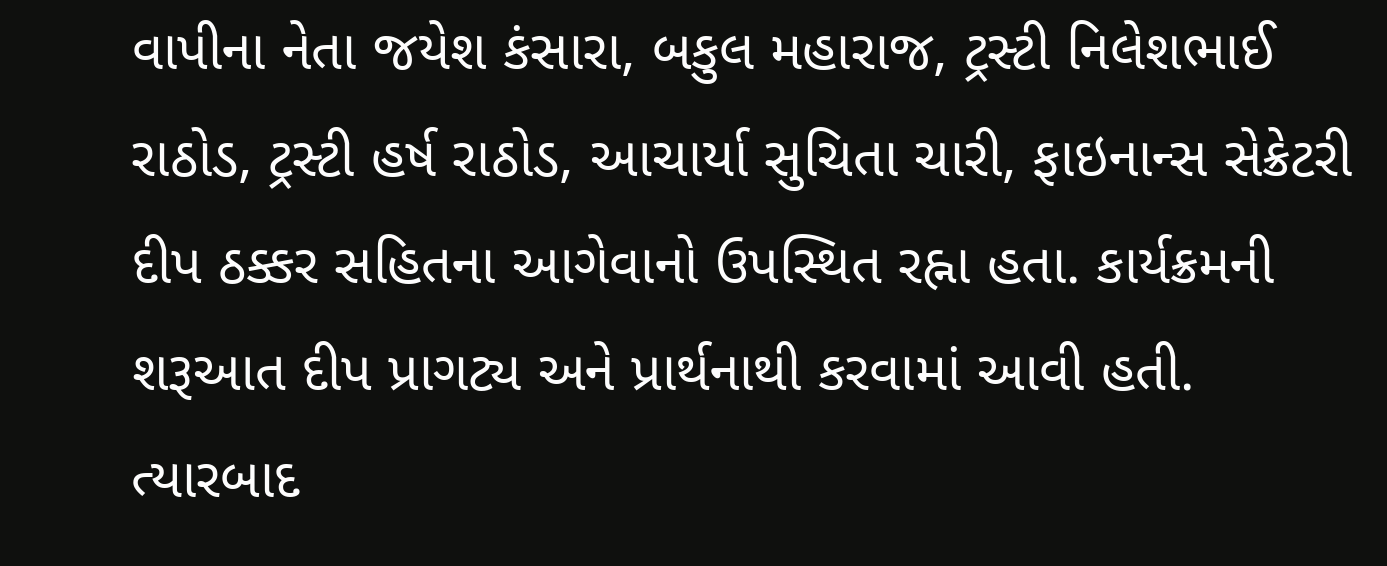વાપીના નેતા જયેશ કંસારા, બકુલ મહારાજ, ટ્રસ્ટી નિલેશભાઈ રાઠોડ, ટ્રસ્ટી હર્ષ રાઠોડ, આચાર્યા સુચિતા ચારી, ફાઇનાન્સ સેક્રેટરી દીપ ઠક્કર સહિતના આગેવાનો ઉપસ્થિત રહ્ના હતા. કાર્યક્રમની શરૂઆત દીપ પ્રાગટ્ય અને પ્રાર્થનાથી કરવામાં આવી હતી. ત્યારબાદ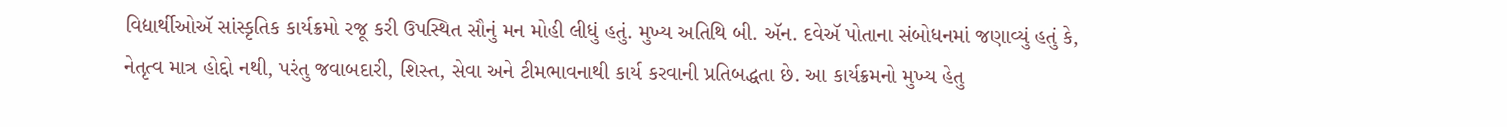વિદ્યાર્થીઓઍ સાંસ્કૃતિક કાર્યક્રમો રજૂ કરી ઉપસ્થિત સૌનું મન મોહી લીધું હતું. મુખ્ય અતિથિ બી. ઍન. દવેઍ પોતાના સંબોધનમાં જણાવ્યું હતું કે, નેતૃત્વ માત્ર હોદ્દો નથી, પરંતુ જવાબદારી, શિસ્ત, સેવા અને ટીમભાવનાથી કાર્ય કરવાની પ્રતિબદ્ધતા છે. આ કાર્યક્રમનો મુખ્ય હેતુ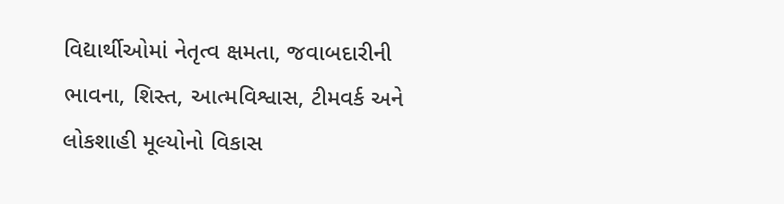વિદ્યાર્થીઓમાં નેતૃત્વ ક્ષમતા, જવાબદારીની ભાવના, શિસ્ત, આત્મવિશ્વાસ, ટીમવર્ક અને લોકશાહી મૂલ્યોનો વિકાસ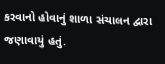કરવાનો હોવાનું શાળા સંચાલન દ્વારા જણાવાયું હતું.